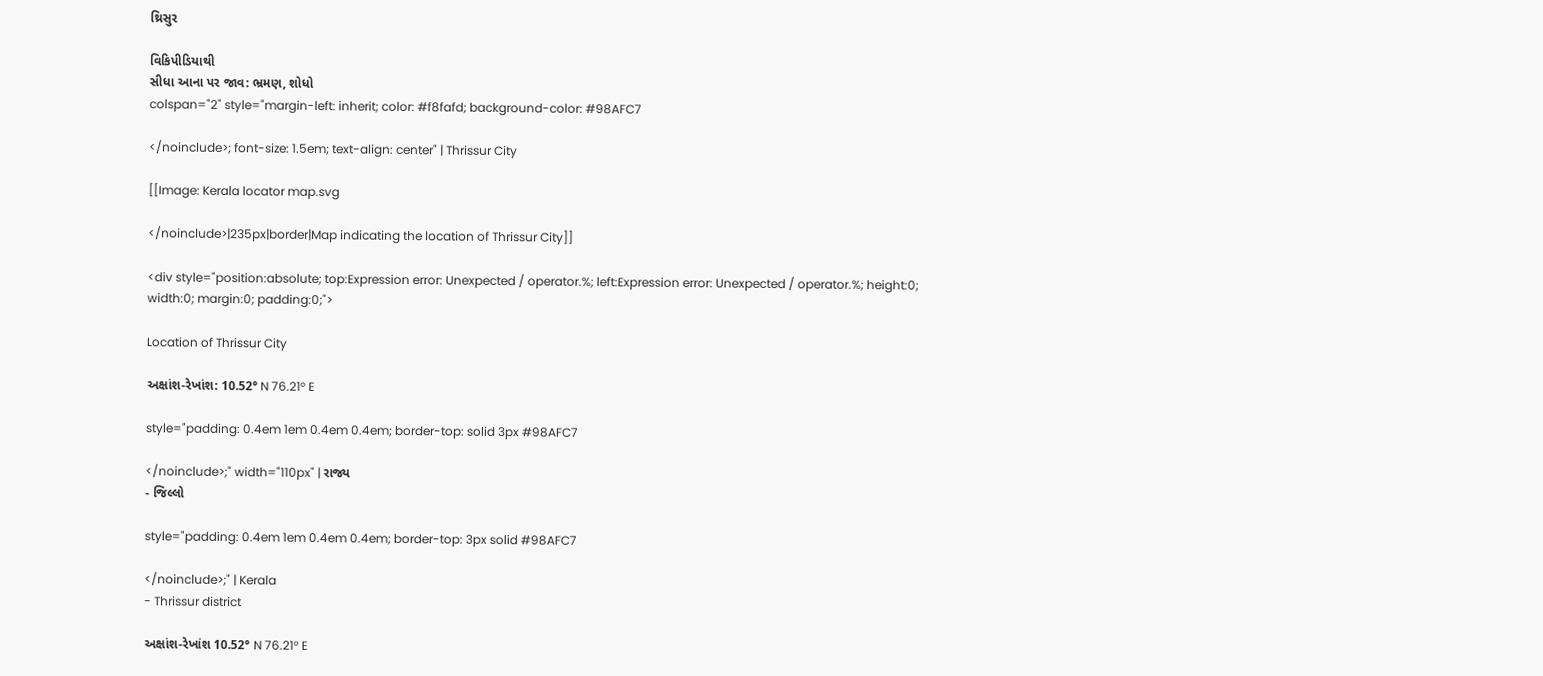થ્રિસુર

વિકિપીડિયાથી
સીધા આના પર જાવ: ભ્રમણ, શોધો
colspan="2" style="margin-left: inherit; color: #f8fafd; background-color: #98AFC7

</noinclude>; font-size: 1.5em; text-align: center" | Thrissur City

[[Image: Kerala locator map.svg

</noinclude>|235px|border|Map indicating the location of Thrissur City]]

<div style="position:absolute; top:Expression error: Unexpected / operator.%; left:Expression error: Unexpected / operator.%; height:0; width:0; margin:0; padding:0;">

Location of Thrissur City

અક્ષાંશ-રેખાંશ: 10.52° N 76.21° E

style="padding: 0.4em 1em 0.4em 0.4em; border-top: solid 3px #98AFC7

</noinclude>;" width="110px" | રાજ્ય
- જિલ્લો

style="padding: 0.4em 1em 0.4em 0.4em; border-top: 3px solid #98AFC7

</noinclude>;" | Kerala
- Thrissur district

અક્ષાંશ-રેખાંશ 10.52° N 76.21° E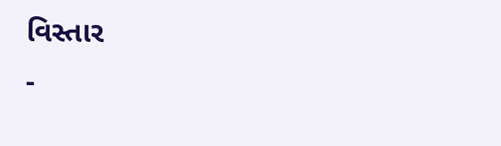વિસ્તાર
-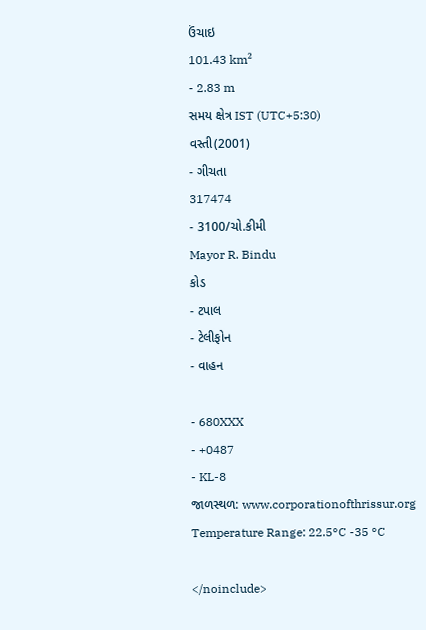ઉંચાઇ
101.43 km²
- 2.83 m
સમય ક્ષેત્ર IST (UTC+5:30)
વસ્તી(2001)
- ગીચતા
317474
- 3100/ચો.કીમી
Mayor R. Bindu
કોડ
- ટપાલ
- ટેલીફોન
- વાહન

- 680XXX
- +0487
- KL-8
જાળસ્થળ: www.corporationofthrissur.org
Temperature Range: 22.5°C -35 °C

</noinclude>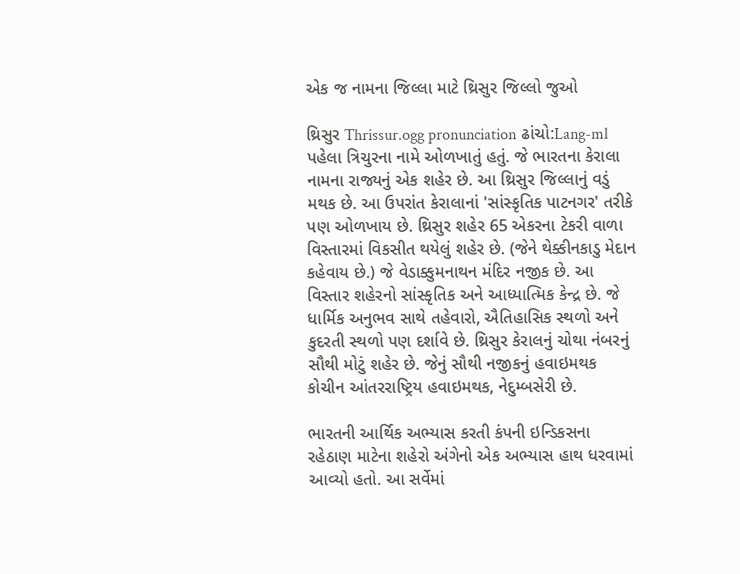એક જ નામના જિલ્લા માટે થ્રિસુર જિલ્લો જુઓ

થ્રિસુર Thrissur.ogg pronunciation ઢાંચો:Lang-ml પહેલા ત્રિચુરના નામે ઓળખાતું હતું. જે ભારતના કેરાલા નામના રાજ્યનું એક શહેર છે. આ થ્રિસુર જિલ્લાનું વડું મથક છે. આ ઉપરાંત કેરાલાનાં 'સાંસ્કૃતિક પાટનગર' તરીકે પણ ઓળખાય છે. થ્રિસુર શહેર 65 એકરના ટેકરી વાળા વિસ્તારમાં વિકસીત થયેલું શહેર છે. (જેને થેક્કીનકાડુ મેદાન કહેવાય છે.) જે વેડાક્કુમનાથન મંદિર નજીક છે. આ વિસ્તાર શહેરનો સાંસ્કૃતિક અને આધ્યાત્મિક કેન્દ્ર છે. જે ધાર્મિક અનુભવ સાથે તહેવારો, ઐતિહાસિક સ્થળો અને કુદરતી સ્થળો પણ દર્શાવે છે. થ્રિસુર કેરાલનું ચોથા નંબરનું સૌથી મોટું શહેર છે. જેનું સૌથી નજીકનું હવાઇમથક કોચીન આંતરરાષ્ટ્રિય હવાઇમથક, નેદુમ્બસેરી છે.

ભારતની આર્થિક અભ્યાસ કરતી કંપની ઇન્ડિકસના રહેઠાણ માટેના શહેરો અંગેનો એક અભ્યાસ હાથ ધરવામાં આવ્યો હતો. આ સર્વેમાં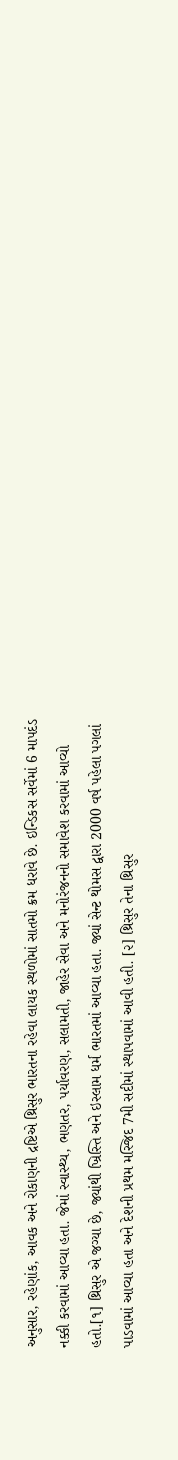અનુસાર, રહેણાંક, આવક અને રોકાણની દ્રષ્ટિએ થ્રિસુર ભારતના રહેવા લાયક સ્થળોમાં સાતમો ક્રમ ધરાવે છે. ઇન્ડિકસ સર્વેમાં 6 માપદંડ નક્કી કરવામાં આવ્યા હતા. જેમાં સ્વાસ્થ્ય, ભણતર, પર્યાવરણ, સલામતી, જાહેર સેવા અને મનોરંજનનો સમાવેશ કરવામાં આવ્યો હતો.[૧] થ્રિસુર એ જગ્યા છે, જ્યાંથી ખ્રિસ્તિ અને ઇસ્લામ ધર્મ ભારતમાં આવ્યા હતા. જ્યાં સેન્ટ થોમસ દ્વારા 2000 વર્ષ પહેલા પગલાં પાડવામાં આવ્યા હતા અને દેશની પ્રથમ મસ્જિદ 7મી સદીમાં સ્થાપવામાં આવી હતી. [૨] થ્રિસુર તેના થ્રિસુર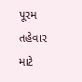પૂરમ તહેવાર માટે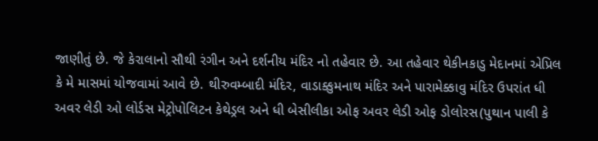જાણીતું છે. જે કેરાલાનો સૌથી રંગીન અને દર્શનીય મંદિર નો તહેવાર છે. આ તહેવાર થેકીનકાડુ મેદાનમાં એપ્રિલ કે મે માસમાં યોજવામાં આવે છે. થીરુવમ્બાદી મંદિર, વાડાક્કુમનાથ મંદિર અને પારામેક્કાવુ મંદિર ઉપરાંત ધી અવર લેડી ઓ લોર્ડસ મેટ્રોપોલિટન કેથેડ્રલ અને ધી બેસીલીકા ઓફ અવર લેડી ઓફ ડોલોરસ(પુથાન પાલી કે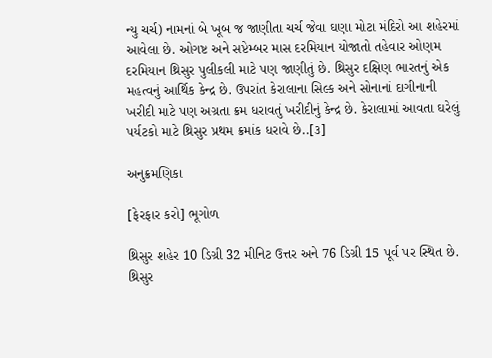ન્યુ ચર્ચ) નામનાં બે ખૂબ જ જાણીતા ચર્ચ જેવા ઘણા મોટા મંદિરો આ શહેરમાં આવેલા છે. ઓગષ્ટ અને સપ્ટેમ્બર માસ દરમિયાન યોજાતો તહેવાર ઓણમ દરમિયાન થ્રિસુર પુલીકલી માટે પણ જાણીતું છે. થ્રિસુર દક્ષિણ ભારતનું એક મહત્વનું આર્થિક કેન્દ્ર છે. ઉપરાંત કેરાલાના સિલ્ક અને સોનાનાં દાગીનાની ખરીદી માટે પણ અગ્રતા ક્રમ ધરાવતું ખરીદીનું કેન્દ્ર છે. કેરાલામાં આવતા ઘરેલું પર્યટકો માટે થ્રિસુર પ્રથમ ક્રમાંક ધરાવે છે..[૩]

અનુક્રમણિકા

[ફેરફાર કરો] ભૂગોળ

થ્રિસુર શહેર 10 ડિગ્રી 32 મીનિટ ઉત્તર અને 76 ડિગ્રી 15 પૂર્વ પર સ્થિત છે. થ્રિસુર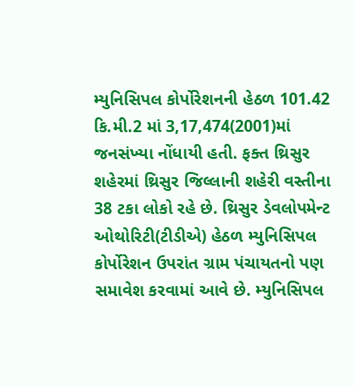મ્યુનિસિપલ કોર્પોરેશનની હેઠળ 101.42 કિ.મી.2 માં 3,17,474(2001)માં જનસંખ્યા નોંધાયી હતી. ફક્ત થ્રિસુર શહેરમાં થ્રિસુર જિલ્લાની શહેરી વસ્તીના 38 ટકા લોકો રહે છે. થ્રિસુર ડેવલોપમેન્ટ ઓથોરિટી(ટીડીએ) હેઠળ મ્યુનિસિપલ કોર્પોરેશન ઉપરાંત ગ્રામ પંચાયતનો પણ સમાવેશ કરવામાં આવે છે. મ્યુનિસિપલ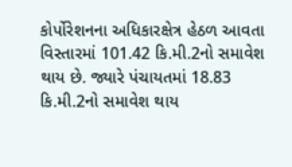કોર્પોરેશનના અધિકારક્ષેત્ર હેઠળ આવતા વિસ્તારમાં 101.42 કિ.મી.2નો સમાવેશ થાય છે. જ્યારે પંચાયતમાં 18.83 કિ.મી.2નો સમાવેશ થાય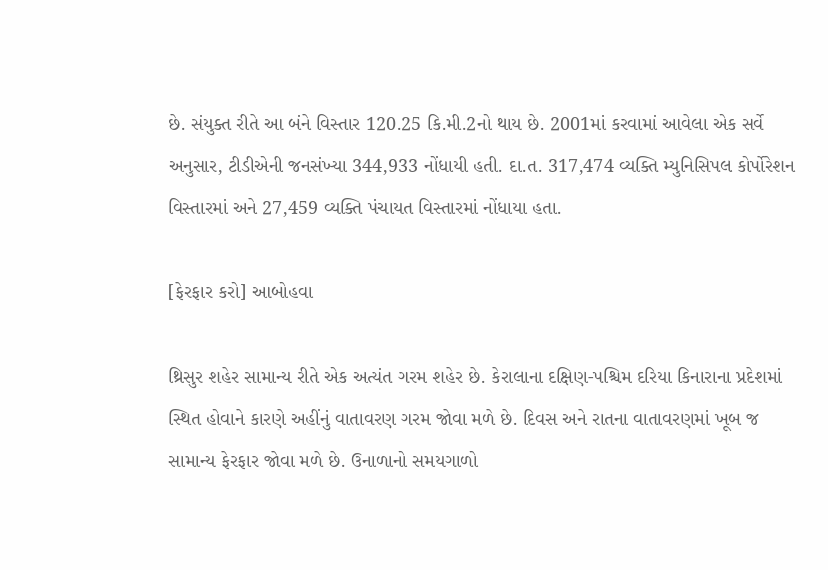છે. સંયુક્ત રીતે આ બંને વિસ્તાર 120.25 કિ.મી.2નો થાય છે. 2001માં કરવામાં આવેલા એક સર્વે અનુસાર, ટીડીએની જનસંખ્યા 344,933 નોંધાયી હતી. દા.ત. 317,474 વ્યક્તિ મ્યુનિસિપલ કોર્પોરેશન વિસ્તારમાં અને 27,459 વ્યક્તિ પંચાયત વિસ્તારમાં નોંધાયા હતા.

[ફેરફાર કરો] આબોહવા

થ્રિસુર શહેર સામાન્ય રીતે એક અત્યંત ગરમ શહેર છે. કેરાલાના દક્ષિણ-પશ્ચિમ દરિયા કિનારાના પ્રદેશમાં સ્થિત હોવાને કારણે અહીંનું વાતાવરણ ગરમ જોવા મળે છે. દિવસ અને રાતના વાતાવરણમાં ખૂબ જ સામાન્ય ફેરફાર જોવા મળે છે. ઉનાળાનો સમયગાળો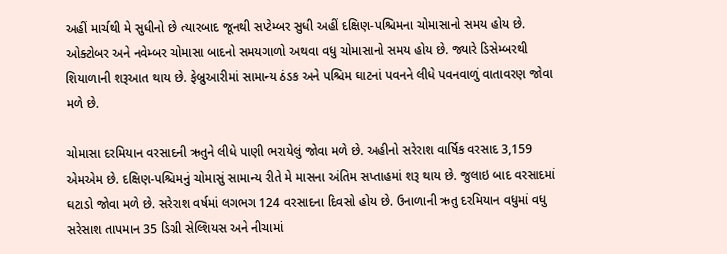અહીં માર્ચથી મે સુધીનો છે ત્યારબાદ જૂનથી સપ્ટેમ્બર સુધી અહીં દક્ષિણ-પશ્ચિમના ચોમાસાનો સમય હોય છે. ઓક્ટોબર અને નવેમ્બર ચોમાસા બાદનો સમયગાળો અથવા વધુ ચોમાસાનો સમય હોય છે. જ્યારે ડિસેમ્બરથી શિયાળાની શરૂઆત થાય છે. ફેબ્રુઆરીમાં સામાન્ય ઠંડક અને પશ્ચિમ ઘાટનાં પવનને લીધે પવનવાળું વાતાવરણ જોવા મળે છે.

ચોમાસા દરમિયાન વરસાદની ઋતુને લીધે પાણી ભરાયેલું જોવા મળે છે. અહીનો સરેરાશ વાર્ષિક વરસાદ 3,159 એમએમ છે. દક્ષિણ-પશ્ચિમનું ચોમાસું સામાન્ય રીતે મે માસના અંતિમ સપ્તાહમાં શરૂ થાય છે. જુલાઇ બાદ વરસાદમાં ઘટાડો જોવા મળે છે. સરેરાશ વર્ષમાં લગભગ 124 વરસાદના દિવસો હોય છે. ઉનાળાની ઋતુ દરમિયાન વધુમાં વધુ સરેસાશ તાપમાન 35 ડિગ્રી સેલ્શિયસ અને નીચામાં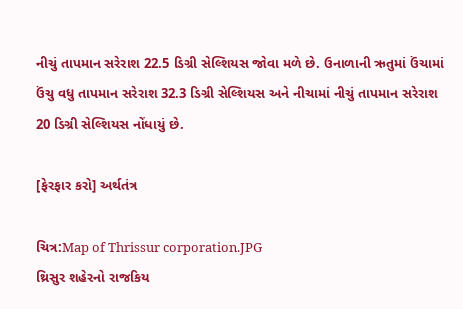નીચું તાપમાન સરેરાશ 22.5 ડિગ્રી સેલ્શિયસ જોવા મળે છે. ઉનાળાની ઋતુમાં ઉંચામાં ઉંચુ વધુ તાપમાન સરેરાશ 32.3 ડિગ્રી સેલ્શિયસ અને નીચામાં નીચું તાપમાન સરેરાશ 20 ડિગ્રી સેલ્શિયસ નોંધાયું છે.

[ફેરફાર કરો] અર્થતંત્ર

ચિત્ર:Map of Thrissur corporation.JPG
થ્રિસુર શહેરનો રાજકિય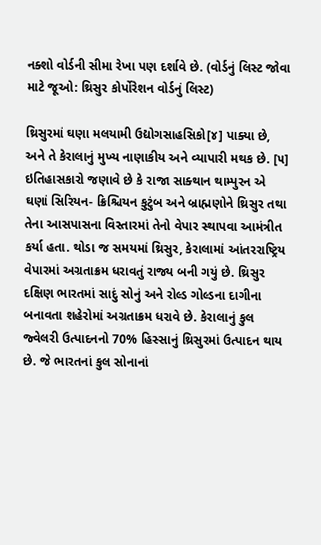નક્શો વોર્ડની સીમા રેખા પણ દર્શાવે છે. (વોર્ડનું લિસ્ટ જોવા માટે જૂઓ: થ્રિસુર કોર્પોરેશન વોર્ડનું લિસ્ટ)

થ્રિસુરમાં ઘણા મલયામી ઉદ્યોગસાહસિકો[૪] પાક્યા છે, અને તે કેરાલાનું મુખ્ય નાણાકીય અને વ્યાપારી મથક છે. [૫] ઇતિહાસકારો જણાવે છે કે રાજા સાક્થાન થામ્પુરન એ ઘણાં સિરિયન- ક્રિશ્ચિયન કુટુંબ અને બ્રાહ્મણોને થ્રિસુર તથા તેના આસપાસના વિસ્તારમાં તેનો વેપાર સ્થાપવા આમંત્રીત કર્યા હતા. થોડા જ સમયમાં થ્રિસુર, કેરાલામાં આંતરરાષ્ટ્રિય વેપારમાં અગ્રતાક્રમ ધરાવતું રાજ્ય બની ગયું છે. થ્રિસુર દક્ષિણ ભારતમાં સાદું સોનું અને રોલ્ડ ગોલ્ડના દાગીના બનાવતા શહેરોમાં અગ્રતાક્રમ ધરાવે છે. કેરાલાનું કુલ જ્વેલરી ઉત્પાદનનો 70% હિસ્સાનું થ્રિસુરમાં ઉત્પાદન થાય છે. જે ભારતનાં કુલ સોનાનાં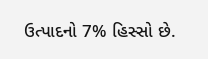ઉત્પાદનો 7% હિસ્સો છે.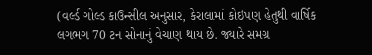(વર્લ્ડ ગોલ્ડ કાઉન્સીલ અનુસાર, કેરાલામાં કોઇપણ હેતુથી વાર્ષિક લગભગ 70 ટન સોનાનું વેચાણ થાય છે. જ્યારે સમગ્ર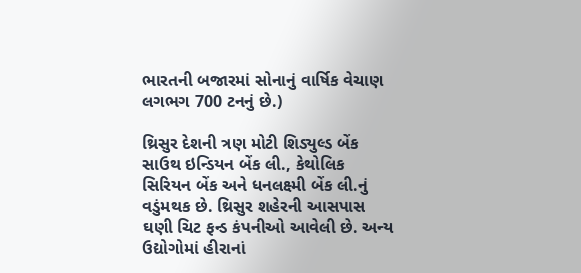ભારતની બજારમાં સોનાનું વાર્ષિક વેચાણ લગભગ 700 ટનનું છે.)

થ્રિસુર દેશની ત્રણ મોટી શિડ્યુલ્ડ બેંક સાઉથ ઇન્ડિયન બેંક લી., કેથોલિક સિરિયન બેંક અને ધનલક્ષ્મી બેંક લી.નું વડુંમથક છે. થ્રિસુર શહેરની આસપાસ ઘણી ચિટ ફન્ડ કંપનીઓ આવેલી છે. અન્ય ઉદ્યોગોમાં હીરાનાં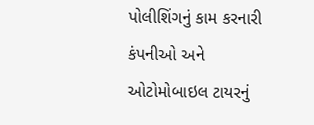પોલીશિંગનું કામ કરનારી કંપનીઓ અને ઓટોમોબાઇલ ટાયરનું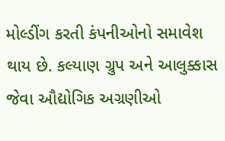મોલ્ડીંગ કરતી કંપનીઓનો સમાવેશ થાય છે. કલ્યાણ ગ્રુપ અને આલુક્કાસ જેવા ઔદ્યોગિક અગ્રણીઓ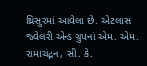થ્રિસુરમાં આવેલા છે. એટલાસ જ્વેલરી એન્ડ ગ્રુપનાં એમ. એમ. રામાચંદ્નન, સી. કે.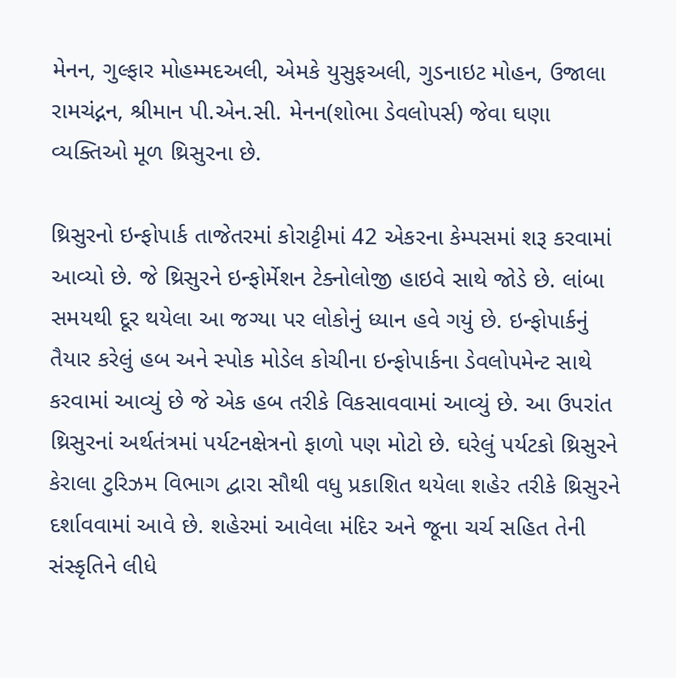મેનન, ગુલ્ફાર મોહમ્મદઅલી, એમકે યુસુફઅલી, ગુડનાઇટ મોહન, ઉજાલા રામચંદ્નન, શ્રીમાન પી.એન.સી. મેનન(શોભા ડેવલોપર્સ) જેવા ઘણા વ્યક્તિઓ મૂળ થ્રિસુરના છે.

થ્રિસુરનો ઇન્ફોપાર્ક તાજેતરમાં કોરાટ્ટીમાં 42 એકરના કેમ્પસમાં શરૂ કરવામાં આવ્યો છે. જે થ્રિસુરને ઇન્ફોર્મેશન ટેક્નોલોજી હાઇવે સાથે જોડે છે. લાંબા સમયથી દૂર થયેલા આ જગ્યા પર લોકોનું ધ્યાન હવે ગયું છે. ઇન્ફોપાર્કનું તૈયાર કરેલું હબ અને સ્પોક મોડેલ કોચીના ઇન્ફોપાર્કના ડેવલોપમેન્ટ સાથે કરવામાં આવ્યું છે જે એક હબ તરીકે વિકસાવવામાં આવ્યું છે. આ ઉપરાંત થ્રિસુરનાં અર્થતંત્રમાં પર્યટનક્ષેત્રનો ફાળો પણ મોટો છે. ઘરેલું પર્યટકો થ્રિસુરને કેરાલા ટુરિઝમ વિભાગ દ્વારા સૌથી વધુ પ્રકાશિત થયેલા શહેર તરીકે થ્રિસુરને દર્શાવવામાં આવે છે. શહેરમાં આવેલા મંદિર અને જૂના ચર્ચ સહિત તેની સંસ્કૃતિને લીધે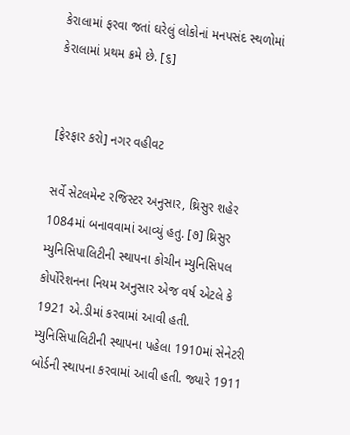કેરાલામાં ફરવા જતાં ઘરેલું લોકોનાં મનપસંદ સ્થળોમાં કેરાલામાં પ્રથમ ક્રમે છે. [૬]


[ફેરફાર કરો] નગર વહીવટ

સર્વે સેટલમેન્ટ રજિસ્ટર અનુસાર, થ્રિસુર શહેર 1084માં બનાવવામાં આવ્યું હતુ. [૭] થ્રિસુર મ્યુનિસિપાલિટીની સ્થાપના કોચીન મ્યુનિસિપલ કોર્પોરેશનના નિયમ અનુસાર એજ વર્ષ એટલે કે 1921 એ.ડીમાં કરવામાં આવી હતી. મ્યુનિસિપાલિટીની સ્થાપના પહેલા 1910માં સેનેટરી બોર્ડની સ્થાપના કરવામાં આવી હતી. જ્યારે 1911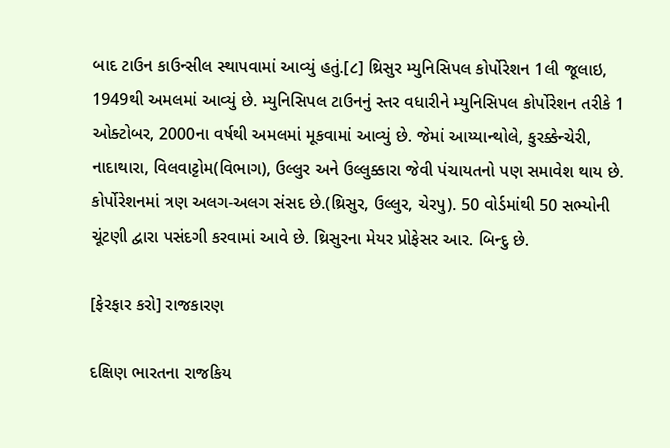બાદ ટાઉન કાઉન્સીલ સ્થાપવામાં આવ્યું હતું.[૮] થ્રિસુર મ્યુનિસિપલ કોર્પોરેશન 1લી જૂલાઇ, 1949થી અમલમાં આવ્યું છે. મ્યુનિસિપલ ટાઉનનું સ્તર વધારીને મ્યુનિસિપલ કોર્પોરેશન તરીકે 1 ઓક્ટોબર, 2000ના વર્ષથી અમલમાં મૂકવામાં આવ્યું છે. જેમાં આય્યાન્થોલે, કુરક્કેન્ચેરી, નાદાથારા, વિલવાટ્ટોમ(વિભાગ), ઉલ્લુર અને ઉલ્લુક્કારા જેવી પંચાયતનો પણ સમાવેશ થાય છે. કોર્પોરેશનમાં ત્રણ અલગ-અલગ સંસદ છે.(થ્રિસુર, ઉલ્લુર, ચેરપુ). 50 વોર્ડમાંથી 50 સભ્યોની ચૂંટણી દ્વારા પસંદગી કરવામાં આવે છે. થ્રિસુરના મેયર પ્રોફેસર આર. બિન્દુ છે.

[ફેરફાર કરો] રાજકારણ

દક્ષિણ ભારતના રાજકિય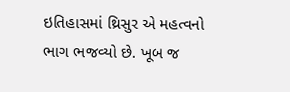ઇતિહાસમાં થ્રિસુર એ મહત્વનો ભાગ ભજવ્યો છે. ખૂબ જ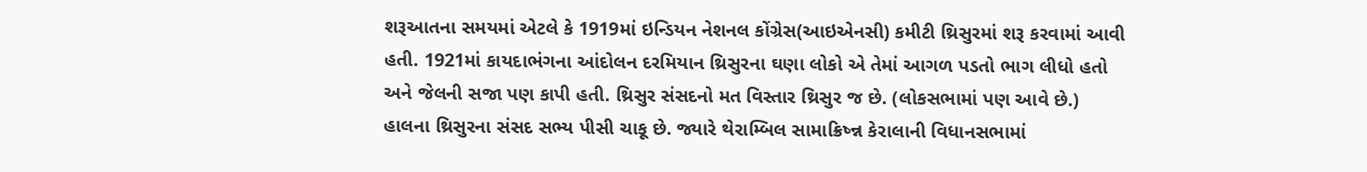શરૂઆતના સમયમાં એટલે કે 1919માં ઇન્ડિયન નેશનલ કોંગ્રેસ(આઇએનસી) કમીટી થ્રિસુરમાં શરૂ કરવામાં આવી હતી. 1921માં કાયદાભંગના આંદોલન દરમિયાન થ્રિસુરના ઘણા લોકો એ તેમાં આગળ પડતો ભાગ લીધો હતો અને જેલની સજા પણ કાપી હતી. થ્રિસુર સંસદનો મત વિસ્તાર થ્રિસુર જ છે. (લોકસભામાં પણ આવે છે.) હાલના થ્રિસુરના સંસદ સભ્ય પીસી ચાકૂ છે. જ્યારે થેરામ્બિલ સામાક્રિષ્ન્ન કેરાલાની વિધાનસભામાં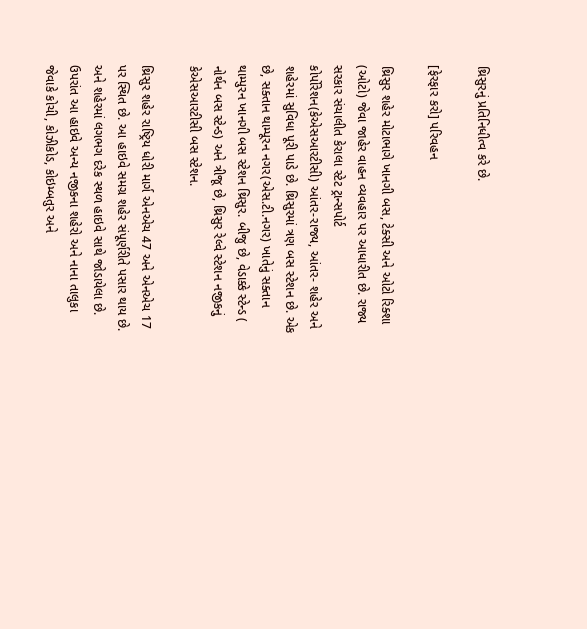થ્રિસુરનું પ્રતિનિધીત્વ કરે છે.

[ફેરફાર કરો] પરિવહન

થ્રિસુર શહેર મોટાભાગે ખાનગી બસ, ટેક્સી અને ઓટો રિક્શા (ઓટો) જેવા જાહેર વાહન વ્યવહાર પર આધારીત છે. રાજ્ય સરકાર સંચાલીત કેરાલા સ્ટેટ ટ્રાન્સપોર્ટ કોર્પોરેશન(કેએસઆરટીસી) આંતર-રાજ્ય, આંતર- શહેર અને શહેરમાં સુવિધા પૂરી પાડે છે. થ્રિસુરમાં ત્રણ બસ સ્ટેશન છે. એક છે, સક્તાન થામ્પૂરન નગર(એસ.ટી.નગર) ખાતેનું સક્તાન થામ્પુરન ખાનગી બસ સ્ટેશન થ્રિસુર. બીજુ છે, વેડાક્કે સ્ટેન્ડ ( નોર્થન બસ સ્ટેન્ડ) અને ત્રીજૂ છે, થ્રિસુર રેલ્વે સ્ટેશન નજીકનું કેએસઆરટીસી બસ સ્ટેશન.

થ્રિસુર શહેર રાષ્ટ્રિય ધોરી માર્ગ એનએચ 47 અને એનએચ 17 પર સ્થિત છે. આ હાઇવે સમગ્ર શહેર સંપૂર્ણરીતે પસાર થાય છે. અને શહેરમાં લગભગ દરેક સ્થળ હાઇવે સાથે જોડાયેલા છે. ઉપરાંત આ હાઇવે અન્ય નજીકના શહેરો અને નાના તાલુકા જેવાકે કોચી, કોઝીકોડ, કોઇમ્બતુર અને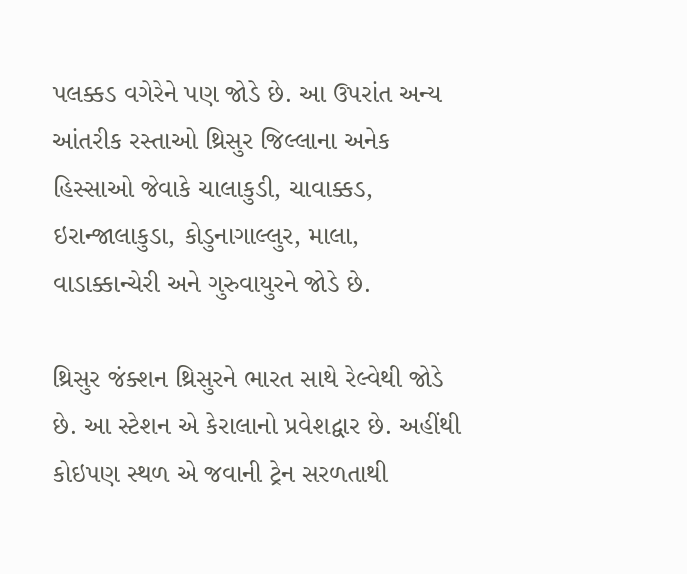પલક્કડ વગેરેને પણ જોડે છે. આ ઉપરાંત અન્ય આંતરીક રસ્તાઓ થ્રિસુર જિલ્લાના અનેક હિસ્સાઓ જેવાકે ચાલાકુડી, ચાવાક્કડ, ઇરાન્જાલાકુડા, કોડુનાગાલ્લુર, માલા, વાડાક્કાન્ચેરી અને ગુરુવાયુરને જોડે છે.

થ્રિસુર જંક્શન થ્રિસુરને ભારત સાથે રેલ્વેથી જોડે છે. આ સ્ટેશન એ કેરાલાનો પ્રવેશદ્વાર છે. અહીંથી કોઇપણ સ્થળ એ જવાની ટ્રેન સરળતાથી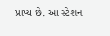પ્રાપ્ય છે. આ સ્ટેશન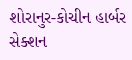શોરાનુર-કોચીન હાર્બર સેક્શન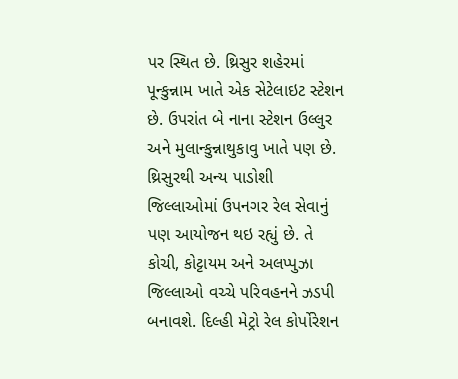પર સ્થિત છે. થ્રિસુર શહેરમાં પૂન્કુન્નામ ખાતે એક સેટેલાઇટ સ્ટેશન છે. ઉપરાંત બે નાના સ્ટેશન ઉલ્લુર અને મુલાન્કુન્નાથુકાવુ ખાતે પણ છે. થ્રિસુરથી અન્ય પાડોશી જિલ્લાઓમાં ઉપનગર રેલ સેવાનું પણ આયોજન થઇ રહ્યું છે. તે કોચી, કોટ્ટાયમ અને અલપ્પુઝા જિલ્લાઓ વચ્ચે પરિવહનને ઝડપી બનાવશે. દિલ્હી મેટ્રો રેલ કોર્પોરેશન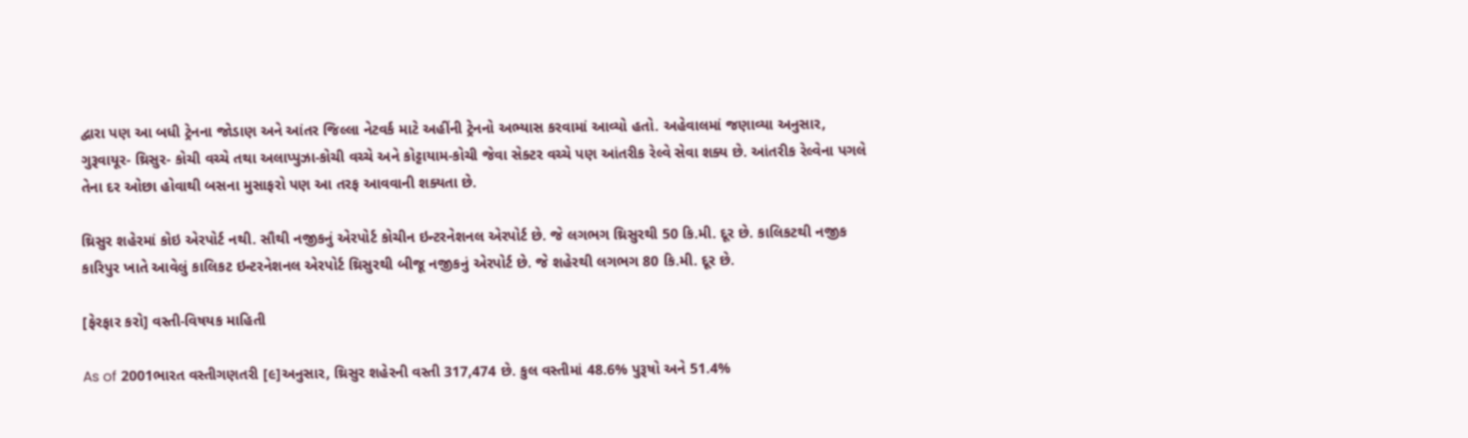દ્વારા પણ આ બધી ટ્રેનના જોડાણ અને આંતર જિલ્લા નેટવર્ક માટે અહીંની ટ્રેનનો અભ્યાસ કરવામાં આવ્યો હતો. અહેવાલમાં જણાવ્યા અનુસાર, ગુરૂવાયૂર- થ્રિસુર- કોચી વચ્ચે તથા અલાપ્પુઝા-કોચી વચ્ચે અને કોટ્ટાયામ-કોચી જેવા સેક્ટર વચ્ચે પણ આંતરીક રેલ્વે સેવા શક્ય છે. આંતરીક રેલ્વેના પગલે તેના દર ઓછા હોવાથી બસના મુસાફરો પણ આ તરફ આવવાની શક્યતા છે.

થ્રિસુર શહેરમાં કોઇ એરપોર્ટ નથી. સૌથી નજીકનું એરપોર્ટ કોચીન ઇન્ટરનેશનલ એરપોર્ટ છે. જે લગભગ થ્રિસુરથી 50 કિ.મી. દૂર છે. કાલિકટથી નજીક કારિપુર ખાતે આવેલું કાલિકટ ઇન્ટરનેશનલ એરપોર્ટ થ્રિસુરથી બીજૂ નજીકનું એરપોર્ટ છે. જે શહેરથી લગભગ 80 કિ.મી. દૂર છે.

[ફેરફાર કરો] વસ્તી-વિષયક માહિતી

As of 2001ભારત વસ્તીગણતરી [૯]અનુસાર, થ્રિસુર શહેરની વસ્તી 317,474 છે. કુલ વસ્તીમાં 48.6% પુરૂષો અને 51.4%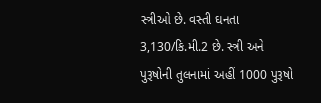સ્ત્રીઓ છે. વસ્તી ઘનતા 3,130/કિ.મી.2 છે. સ્ત્રી અને પુરૂષોની તુલનામાં અહીં 1000 પુરૂષો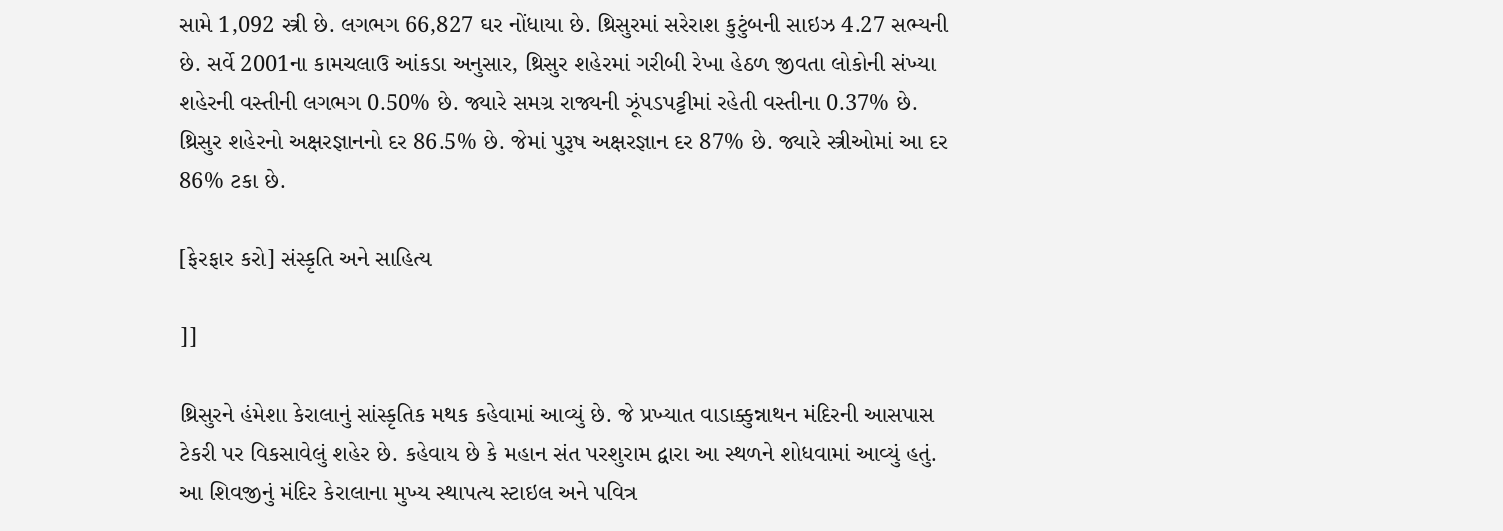સામે 1,092 સ્ત્રી છે. લગભગ 66,827 ઘર નોંધાયા છે. થ્રિસુરમાં સરેરાશ કુટુંબની સાઇઝ 4.27 સભ્યની છે. સર્વે 2001ના કામચલાઉ આંકડા અનુસાર, થ્રિસુર શહેરમાં ગરીબી રેખા હેઠળ જીવતા લોકોની સંખ્યા શહેરની વસ્તીની લગભગ 0.50% છે. જ્યારે સમગ્ર રાજ્યની ઝૂંપડપટ્ટીમાં રહેતી વસ્તીના 0.37% છે. થ્રિસુર શહેરનો અક્ષરજ્ઞાનનો દર 86.5% છે. જેમાં પુરૂષ અક્ષરજ્ઞાન દર 87% છે. જ્યારે સ્ત્રીઓમાં આ દર 86% ટકા છે.

[ફેરફાર કરો] સંસ્કૃતિ અને સાહિત્ય

]]

થ્રિસુરને હંમેશા કેરાલાનું સાંસ્કૃતિક મથક કહેવામાં આવ્યું છે. જે પ્રખ્યાત વાડાક્કુન્નાથન મંદિરની આસપાસ ટેકરી પર વિકસાવેલું શહેર છે. કહેવાય છે કે મહાન સંત પરશુરામ દ્વારા આ સ્થળને શોધવામાં આવ્યું હતું. આ શિવજીનું મંદિર કેરાલાના મુખ્ય સ્થાપત્ય સ્ટાઇલ અને પવિત્ર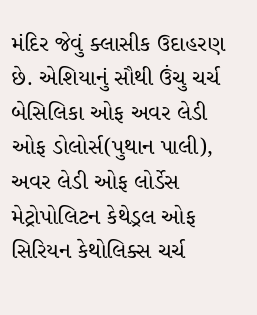મંદિર જેવું ક્લાસીક ઉદાહરણ છે. એશિયાનું સૌથી ઉંચુ ચર્ચ બેસિલિકા ઓફ અવર લેડી ઓફ ડોલોર્સ(પુથાન પાલી), અવર લેડી ઓફ લોર્ડેસ મેટ્રોપોલિટન કેથેડ્રલ ઓફ સિરિયન કેથોલિક્સ ચર્ચ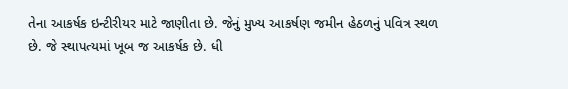તેના આકર્ષક ઇન્ટીરીયર માટે જાણીતા છે. જેનું મુખ્ય આકર્ષણ જમીન હેઠળનું પવિત્ર સ્થળ છે. જે સ્થાપત્યમાં ખૂબ જ આકર્ષક છે. ધી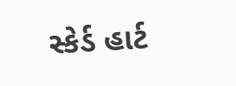સ્કેર્ડ હાર્ટ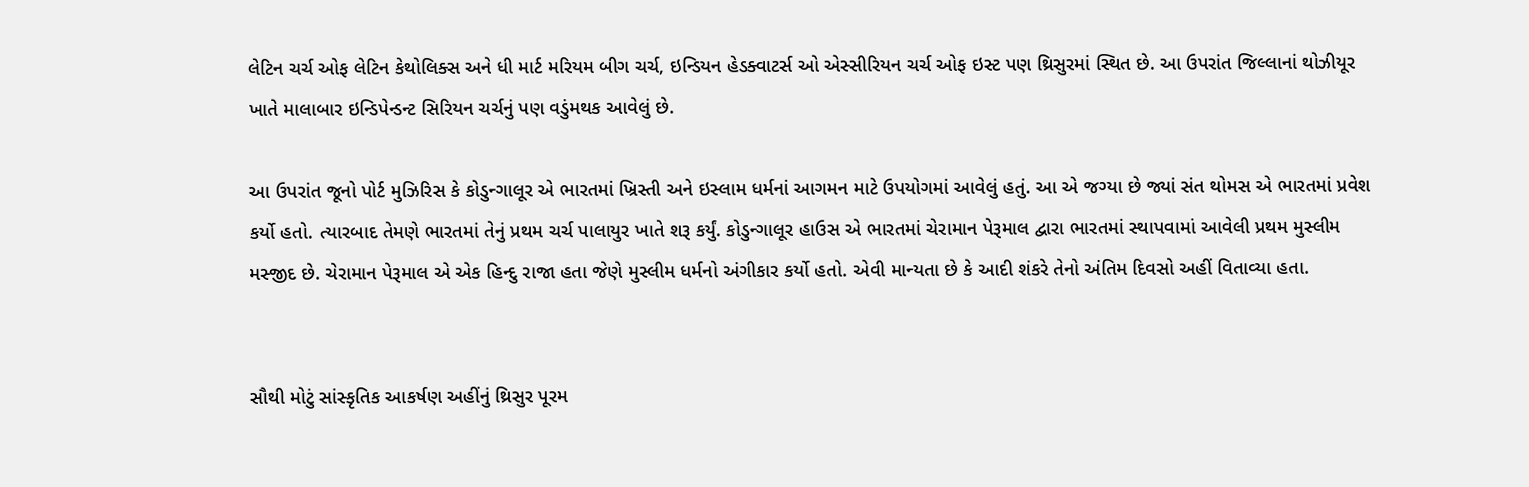લેટિન ચર્ચ ઓફ લેટિન કેથોલિક્સ અને ધી માર્ટ મરિયમ બીગ ચર્ચ, ઇન્ડિયન હેડક્વાટર્સ ઓ એસ્સીરિયન ચર્ચ ઓફ ઇસ્ટ પણ થ્રિસુરમાં સ્થિત છે. આ ઉપરાંત જિલ્લાનાં થોઝીયૂર ખાતે માલાબાર ઇન્ડિપેન્ડન્ટ સિરિયન ચર્ચનું પણ વડુંમથક આવેલું છે.

આ ઉપરાંત જૂનો પોર્ટ મુઝિરિસ કે કોડુન્ગાલૂર એ ભારતમાં ખ્રિસ્તી અને ઇસ્લામ ધર્મનાં આગમન માટે ઉપયોગમાં આવેલું હતું. આ એ જગ્યા છે જ્યાં સંત થોમસ એ ભારતમાં પ્રવેશ કર્યો હતો. ત્યારબાદ તેમણે ભારતમાં તેનું પ્રથમ ચર્ચ પાલાયુર ખાતે શરૂ કર્યું. કોડુન્ગાલૂર હાઉસ એ ભારતમાં ચેરામાન પેરૂમાલ દ્વારા ભારતમાં સ્થાપવામાં આવેલી પ્રથમ મુસ્લીમ મસ્જીદ છે. ચેરામાન પેરૂમાલ એ એક હિન્દુ રાજા હતા જેણે મુસ્લીમ ધર્મનો અંગીકાર કર્યો હતો. એવી માન્યતા છે કે આદી શંકરે તેનો અંતિમ દિવસો અહીં વિતાવ્યા હતા.


સૌથી મોટું સાંસ્કૃતિક આકર્ષણ અહીંનું થ્રિસુર પૂરમ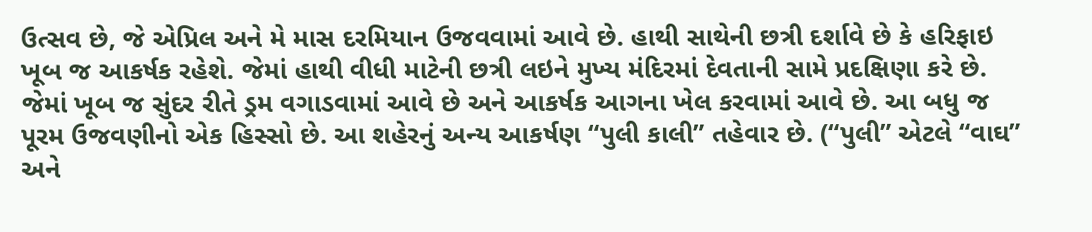ઉત્સવ છે, જે એપ્રિલ અને મે માસ દરમિયાન ઉજવવામાં આવે છે. હાથી સાથેની છત્રી દર્શાવે છે કે હરિફાઇ ખૂબ જ આકર્ષક રહેશે. જેમાં હાથી વીધી માટેની છત્રી લઇને મુખ્ય મંદિરમાં દેવતાની સામે પ્રદક્ષિણા કરે છે. જેમાં ખૂબ જ સુંદર રીતે ડ્રમ વગાડવામાં આવે છે અને આકર્ષક આગના ખેલ કરવામાં આવે છે. આ બધુ જ પૂરમ ઉજવણીનો એક હિસ્સો છે. આ શહેરનું અન્ય આકર્ષણ “પુલી કાલી” તહેવાર છે. (“પુલી” એટલે “વાઘ” અને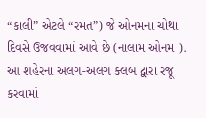“કાલી” એટલે “રમત”) જે ઓનમના ચોથા દિવસે ઉજવવામાં આવે છે (નાલામ ઓનમ ). આ શહેરના અલગ-અલગ ક્લબ દ્વારા રજૂ કરવામાં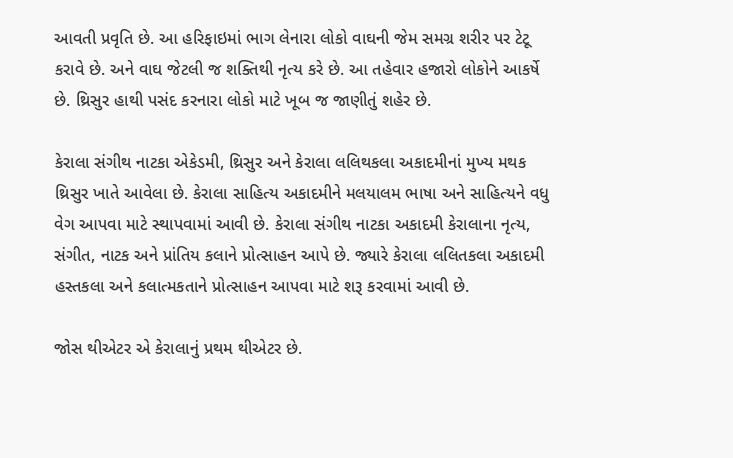આવતી પ્રવૃતિ છે. આ હરિફાઇમાં ભાગ લેનારા લોકો વાઘની જેમ સમગ્ર શરીર પર ટેટૂ કરાવે છે. અને વાઘ જેટલી જ શક્તિથી નૃત્ય કરે છે. આ તહેવાર હજારો લોકોને આકર્ષે છે. થ્રિસુર હાથી પસંદ કરનારા લોકો માટે ખૂબ જ જાણીતું શહેર છે.

કેરાલા સંગીથ નાટકા એકેડમી, થ્રિસુર અને કેરાલા લલિથકલા અકાદમીનાં મુખ્ય મથક થ્રિસુર ખાતે આવેલા છે. કેરાલા સાહિત્ય અકાદમીને મલયાલમ ભાષા અને સાહિત્યને વધુ વેગ આપવા માટે સ્થાપવામાં આવી છે. કેરાલા સંગીથ નાટકા અકાદમી કેરાલાના નૃત્ય, સંગીત, નાટક અને પ્રાંતિય કલાને પ્રોત્સાહન આપે છે. જ્યારે કેરાલા લલિતકલા અકાદમી હસ્તકલા અને કલાત્મકતાને પ્રોત્સાહન આપવા માટે શરૂ કરવામાં આવી છે.

જોસ થીએટર એ કેરાલાનું પ્રથમ થીએટર છે.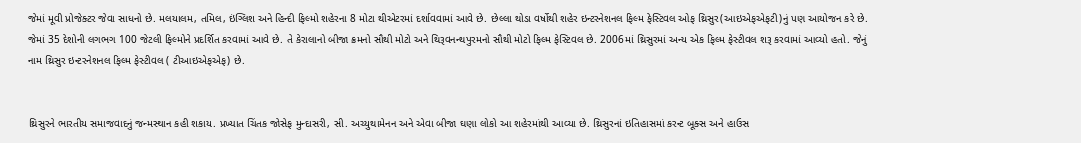જેમાં મૂવી પ્રોજેક્ટર જેવા સાધનો છે. મલયાલમ, તમિલ, ઇંગ્લિશ અને હિન્દી ફિલ્મો શહેરના 8 મોટા થીએટરમાં દર્શાવવામાં આવે છે. છેલ્લા થોડા વર્ષોથી શહેર ઇન્ટરનેશનલ ફિલ્મ ફેસ્ટિવલ ઓફ થ્રિસુર(આઇએફએફટી)નું પણ આયોજન કરે છે. જેમાં 35 દેશોની લગભગ 100 જેટલી ફિલ્મોને પ્રદર્શિત કરવામાં આવે છે. તે કેરાલાનો બીજા ક્રમનો સૌથી મોટો અને થિરૂવનન્થપુરમનો સૌથી મોટો ફિલ્મ ફેસ્ટિવલ છે. 2006માં થ્રિસુરમાં અન્ય એક ફિલ્મ ફેસ્ટીવલ શરૂ કરવામાં આવ્યો હતો. જેનું નામ થ્રિસુર ઇન્ટરનેશનલ ફિલ્મ ફેસ્ટીવલ ( ટીઆઇએફએફ) છે.


થ્રિસુરને ભારતીય સમાજવાદનું જન્મસ્થાન કહી શકાય. પ્રખ્યાત ચિંતક જોસેફ મુન્દાસરી, સી. અચ્યુથામેનન અને એવા બીજા ઘણા લોકો આ શહેરમાંથી આવ્યા છે. થ્રિસુરનાં ઇતિહાસમાં કરન્ટ બૂક્સ અને હાઉસ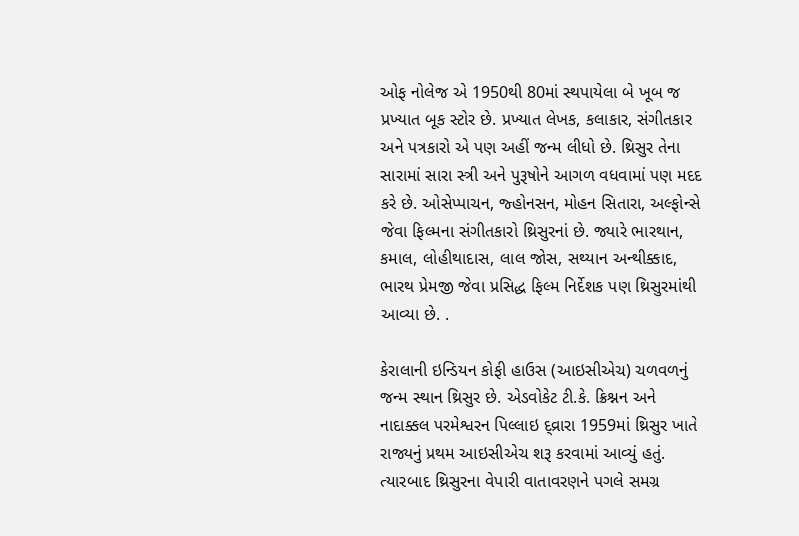ઓફ નોલેજ એ 1950થી 80માં સ્થપાયેલા બે ખૂબ જ પ્રખ્યાત બૂક સ્ટોર છે. પ્રખ્યાત લેખક, કલાકાર, સંગીતકાર અને પત્રકારો એ પણ અહીં જન્મ લીધો છે. થ્રિસુર તેના સારામાં સારા સ્ત્રી અને પુરૂષોને આગળ વધવામાં પણ મદદ કરે છે. ઓસેપ્પાચન, જ્હોનસન, મોહન સિતારા, અલ્ફોન્સે જેવા ફિલ્મના સંગીતકારો થ્રિસુરનાં છે. જ્યારે ભારથાન, કમાલ, લોહીથાદાસ, લાલ જોસ, સથ્યાન અન્થીક્કાદ, ભારથ પ્રેમજી જેવા પ્રસિદ્ધ ફિલ્મ નિર્દેશક પણ થ્રિસુરમાંથી આવ્યા છે. .

કેરાલાની ઇન્ડિયન કોફી હાઉસ (આઇસીએચ) ચળવળનું જન્મ સ્થાન થ્રિસુર છે. એડવોકેટ ટી.કે. ક્રિશ્નન અને નાદાક્કલ પરમેશ્વરન પિલ્લાઇ દ્વ્રારા 1959માં થ્રિસુર ખાતે રાજ્યનું પ્રથમ આઇસીએચ શરૂ કરવામાં આવ્યું હતું. ત્યારબાદ થ્રિસુરના વેપારી વાતાવરણને પગલે સમગ્ર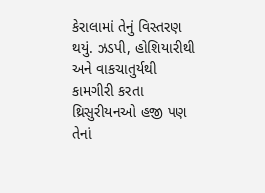કેરાલામાં તેનું વિસ્તરણ થયું. ઝડપી, હોશિયારીથી અને વાકચાતુર્યથી કામગીરી કરતા થ્રિસુરીયનઓ હજી પણ તેનાં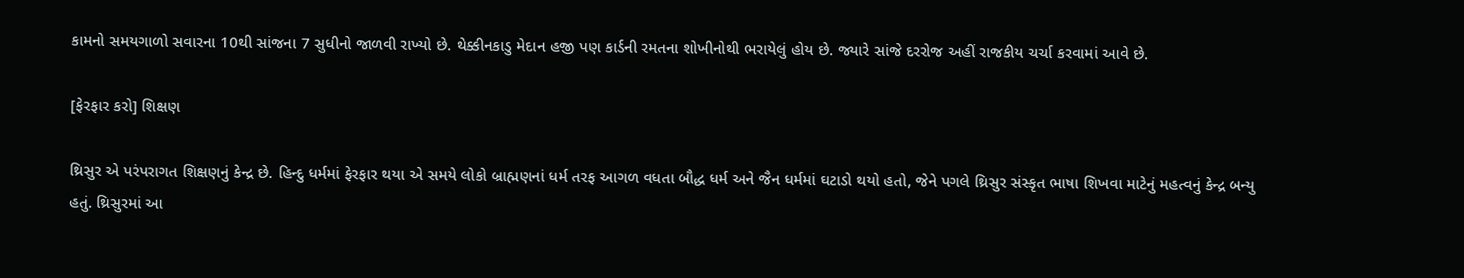કામનો સમયગાળો સવારના 10થી સાંજના 7 સુધીનો જાળવી રાખ્યો છે. થેક્કીનકાડુ મેદાન હજી પણ કાર્ડની રમતના શોખીનોથી ભરાયેલું હોય છે. જ્યારે સાંજે દરરોજ અહીં રાજકીય ચર્ચા કરવામાં આવે છે.

[ફેરફાર કરો] શિક્ષણ

થ્રિસુર એ પરંપરાગત શિક્ષણનું કેન્દ્ર છે. હિન્દુ ધર્મમાં ફેરફાર થયા એ સમયે લોકો બ્રાહ્મણનાં ધર્મ તરફ આગળ વધતા બૌદ્ધ ધર્મ અને જૈન ધર્મમાં ઘટાડો થયો હતો, જેને પગલે થ્રિસુર સંસ્કૃત ભાષા શિખવા માટેનું મહત્વનું કેન્દ્ર બન્યુ હતું. થ્રિસુરમાં આ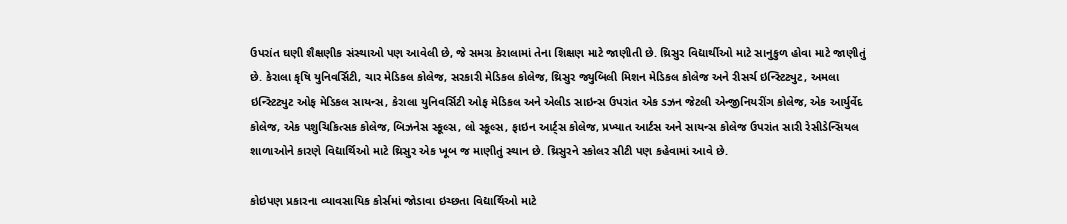ઉપરાંત ઘણી શૈક્ષણીક સંસ્થાઓ પણ આવેલી છે, જે સમગ્ર કેરાલામાં તેના શિક્ષણ માટે જાણીતી છે. થ્રિસુર વિદ્યાર્થીઓ માટે સાનુકુળ હોવા માટે જાણીતું છે. કેરાલા કૃષિ યુનિવર્સિટી, ચાર મેડિકલ કોલેજ, સરકારી મેડિકલ કોલેજ, થ્રિસુર જ્યુબિલી મિશન મેડિકલ કોલેજ અને રીસર્ચ ઇન્સ્ટિટ્યુટ, અમલા ઇન્સ્ટિટ્યુટ ઓફ મેડિકલ સાયન્સ, કેરાલા યુનિવર્સિટી ઓફ મેડિકલ અને એલીડ સાઇન્સ ઉપરાંત એક ડઝન જેટલી એન્જીનિયરીંગ કોલેજ, એક આર્યુર્વેદ કોલેજ, એક પશુચિકિત્સક કોલેજ, બિઝનેસ સ્કૂલ્સ, લો સ્કૂલ્સ, ફાઇન આર્ટ્સ કોલેજ, પ્રખ્યાત આર્ટસ અને સાયન્સ કોલેજ ઉપરાંત સારી રેસીડેન્સિયલ શાળાઓને કારણે વિદ્યાર્થિઓ માટે થ્રિસુર એક ખૂબ જ માણીતું સ્થાન છે. થ્રિસુરને સ્કોલર સીટી પણ કહેવામાં આવે છે.

કોઇપણ પ્રકારના વ્યાવસાયિક કોર્સમાં જોડાવા ઇચ્છતા વિદ્યાર્થિઓ માટે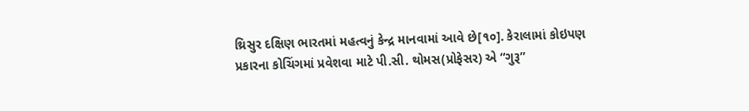થ્રિસુર દક્ષિણ ભારતમાં મહત્વનું કેન્દ્ર માનવામાં આવે છે[૧૦]. કેરાલામાં કોઇપણ પ્રકારના કોચિંગમાં પ્રવેશવા માટે પી.સી. થોમસ(પ્રોફેસર) એ “ગુરૂ”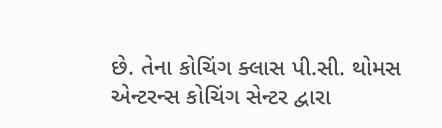છે. તેના કોચિંગ ક્લાસ પી.સી. થોમસ એન્ટરન્સ કોચિંગ સેન્ટર દ્વારા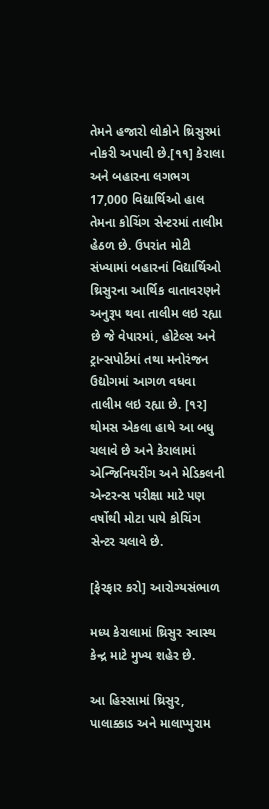તેમને હજારો લોકોને થ્રિસુરમાં નોકરી અપાવી છે.[૧૧] કેરાલા અને બહારના લગભગ 17,000 વિદ્યાર્થિઓ હાલ તેમના કોચિંગ સેન્ટરમાં તાલીમ હેઠળ છે. ઉપરાંત મોટી સંખ્યામાં બહારનાં વિદ્યાર્થિઓ થ્રિસુરના આર્થિક વાતાવરણને અનુરૂપ થવા તાલીમ લઇ રહ્યા છે જે વેપારમાં, હોટેલ્સ અને ટ્રાન્સપોર્ટમાં તથા મનોરંજન ઉદ્યોગમાં આગળ વધવા તાલીમ લઇ રહ્યા છે. [૧૨] થોમસ એકલા હાથે આ બધુ ચલાવે છે અને કેરાલામાં એન્જિનિયરીંગ અને મેડિકલની એન્ટરન્સ પરીક્ષા માટે પણ વર્ષોથી મોટા પાયે કોચિંગ સેન્ટર ચલાવે છે.

[ફેરફાર કરો] આરોગ્યસંભાળ

મધ્ય કેરાલામાં થ્રિસુર સ્વાસ્થ કેન્દ્ર માટે મુખ્ય શહેર છે.

આ હિસ્સામાં થ્રિસુર, પાલાક્કાડ અને માલાપ્પુરામ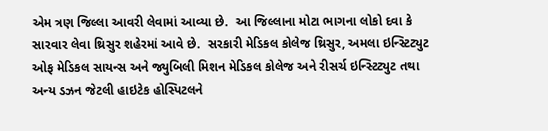એમ ત્રણ જિલ્લા આવરી લેવામાં આવ્યા છે.  આ જિલ્લાના મોટા ભાગના લોકો દવા કે સારવાર લેવા થ્રિસુર શહેરમાં આવે છે.  સરકારી મેડિકલ કોલેજ થ્રિસુર, અમલા ઇન્સ્ટિટ્યુટ ઓફ મેડિકલ સાયન્સ અને જ્યુબિલી મિશન મેડિકલ કોલેજ અને રીસર્ચ ઇન્સ્ટિટ્યુટ તથા અન્ય ડઝન જેટલી હાઇટેક હોસ્પિટલને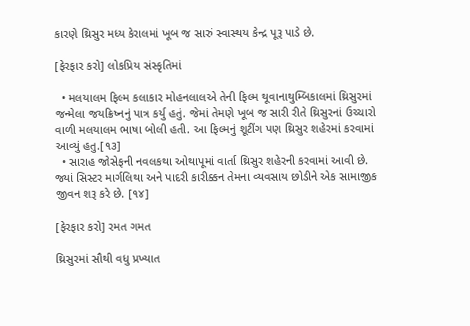કારણે થ્રિસુર મધ્ય કેરાલમાં ખૂબ જ સારું સ્વાસ્થય કેન્દ્ર પૂરૂ પાડે છે.

[ફેરફાર કરો] લોકપ્રિય સંસ્કૃતિમાં

  • મલયાલમ ફિલ્મ કલાકાર મોહનલાલએ તેની ફિલ્મ થૂવાનાથુમ્બિકાલમાં થ્રિસુરમાં જન્મેલા જયક્રિષ્નનું પાત્ર કર્યુ હતું. જેમાં તેમણે ખૂબ જ સારી રીતે થ્રિસુરનાં ઉચ્ચારો વાળી મલયાલમ ભાષા બોલી હતી. આ ફિલ્મનું શૂટીંગ પણ થ્રિસુર શહેરમાં કરવામાં આવ્યું હતુ.[૧૩]
  • સારાહ જોસેફની નવલકથા ઓથાપૂમાં વાર્તા થ્રિસુર શહેરની કરવામાં આવી છે. જ્યાં સિસ્ટર માર્ગલિથા અને પાદરી કારીક્કન તેમના વ્યવસાય છોડીને એક સામાજીક જીવન શરૂ કરે છે. [૧૪]

[ફેરફાર કરો] રમત ગમત

થ્રિસુરમાં સૌથી વધુ પ્રખ્યાત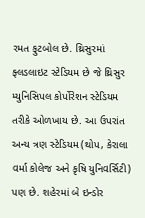રમત ફુટબોલ છે. થ્રિસુરમાં ફ્લડલાઇટ સ્ટેડિયમ છે જે થ્રિસુર મ્યુનિસિપલ કોર્પોરેશન સ્ટેડિયમ તરીકે ઓળખાય છે. આ ઉપરાંત અન્ય ત્રણ સ્ટેડિયમ (થોપ, કેરાલા વર્મા કોલેજ અને કૃષિ યુનિવર્સિટી) પણ છે. શહેરમાં બે ઇન્ડોર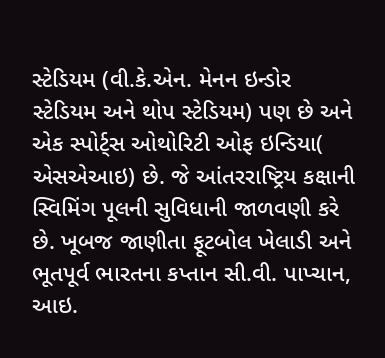સ્ટેડિયમ (વી.કે.એન. મેનન ઇન્ડોર સ્ટેડિયમ અને થોપ સ્ટેડિયમ) પણ છે અને એક સ્પોર્ટ્સ ઓથોરિટી ઓફ ઇન્ડિયા( એસએઆઇ) છે. જે આંતરરાષ્ટ્રિય કક્ષાની સ્વિમિંગ પૂલની સુવિધાની જાળવણી કરે છે. ખૂબજ જાણીતા ફૂટબોલ ખેલાડી અને ભૂતપૂર્વ ભારતના કપ્તાન સી.વી. પાપ્ચાન, આઇ.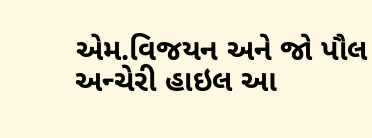એમ.વિજયન અને જો પૌલ અન્ચેરી હાઇલ આ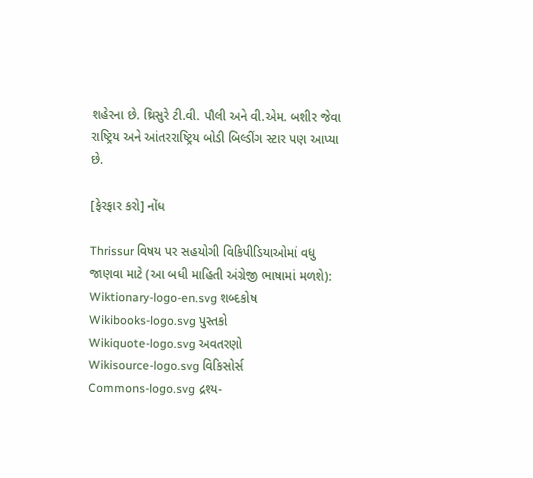શહેરના છે. થ્રિસુરે ટી.વી. પૌલી અને વી.એમ. બશીર જેવા રાષ્ટ્રિય અને આંતરરાષ્ટ્રિય બોડી બિલ્ડીંગ સ્ટાર પણ આપ્યા છે.

[ફેરફાર કરો] નોંધ

Thrissur વિષય પર સહયોગી વિકિપીડિયાઓમાં વધુ જાણવા માટે (આ બધી માહિતી અંગ્રેજી ભાષામાં મળશે):
Wiktionary-logo-en.svg શબ્દકોષ
Wikibooks-logo.svg પુસ્તકો
Wikiquote-logo.svg અવતરણો
Wikisource-logo.svg વિકિસોર્સ
Commons-logo.svg દ્રશ્ય-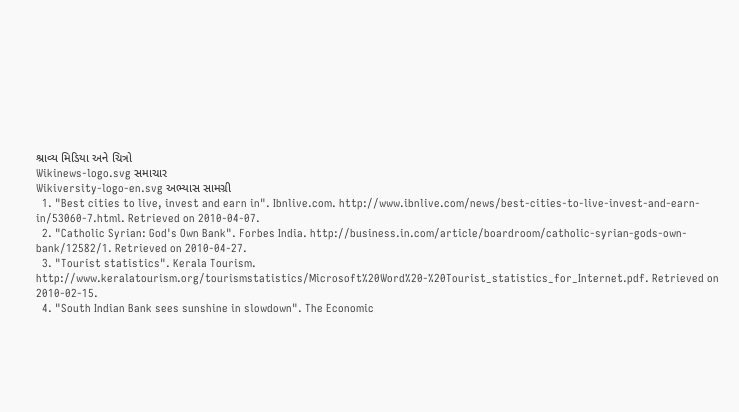શ્રાવ્ય મિડિયા અને ચિત્રો
Wikinews-logo.svg સમાચાર
Wikiversity-logo-en.svg અભ્યાસ સામગ્રી
  1. "Best cities to live, invest and earn in". Ibnlive.com. http://www.ibnlive.com/news/best-cities-to-live-invest-and-earn-in/53060-7.html. Retrieved on 2010-04-07.
  2. "Catholic Syrian: God's Own Bank". Forbes India. http://business.in.com/article/boardroom/catholic-syrian-gods-own-bank/12582/1. Retrieved on 2010-04-27.
  3. "Tourist statistics". Kerala Tourism. http://www.keralatourism.org/tourismstatistics/Microsoft%20Word%20-%20Tourist_statistics_for_Internet.pdf. Retrieved on 2010-02-15.
  4. "South Indian Bank sees sunshine in slowdown". The Economic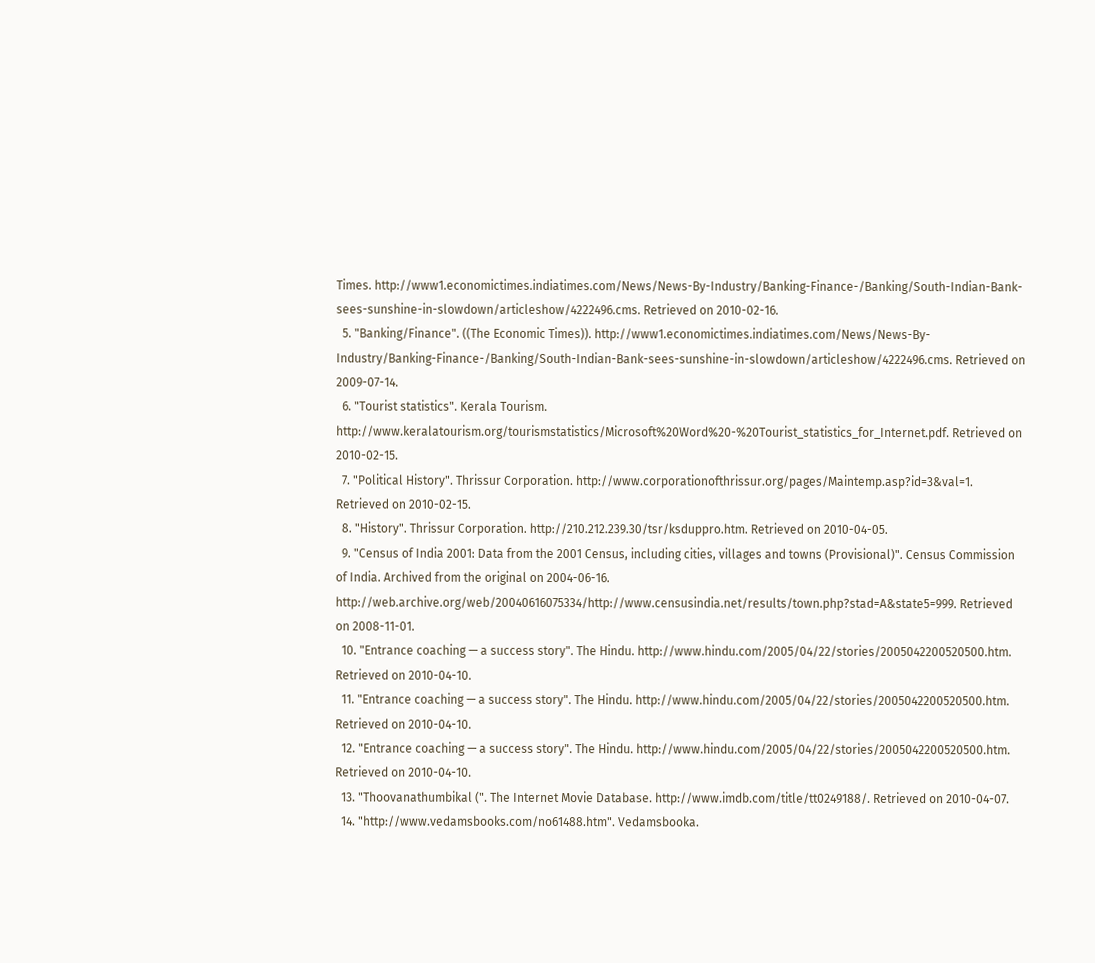Times. http://www1.economictimes.indiatimes.com/News/News-By-Industry/Banking-Finance-/Banking/South-Indian-Bank-sees-sunshine-in-slowdown/articleshow/4222496.cms. Retrieved on 2010-02-16.
  5. "Banking/Finance". ((The Economic Times)). http://www1.economictimes.indiatimes.com/News/News-By-Industry/Banking-Finance-/Banking/South-Indian-Bank-sees-sunshine-in-slowdown/articleshow/4222496.cms. Retrieved on 2009-07-14.
  6. "Tourist statistics". Kerala Tourism. http://www.keralatourism.org/tourismstatistics/Microsoft%20Word%20-%20Tourist_statistics_for_Internet.pdf. Retrieved on 2010-02-15.
  7. "Political History". Thrissur Corporation. http://www.corporationofthrissur.org/pages/Maintemp.asp?id=3&val=1. Retrieved on 2010-02-15.
  8. "History". Thrissur Corporation. http://210.212.239.30/tsr/ksduppro.htm. Retrieved on 2010-04-05.
  9. "Census of India 2001: Data from the 2001 Census, including cities, villages and towns (Provisional)". Census Commission of India. Archived from the original on 2004-06-16. http://web.archive.org/web/20040616075334/http://www.censusindia.net/results/town.php?stad=A&state5=999. Retrieved on 2008-11-01.
  10. "Entrance coaching — a success story". The Hindu. http://www.hindu.com/2005/04/22/stories/2005042200520500.htm. Retrieved on 2010-04-10.
  11. "Entrance coaching — a success story". The Hindu. http://www.hindu.com/2005/04/22/stories/2005042200520500.htm. Retrieved on 2010-04-10.
  12. "Entrance coaching — a success story". The Hindu. http://www.hindu.com/2005/04/22/stories/2005042200520500.htm. Retrieved on 2010-04-10.
  13. "Thoovanathumbikal (". The Internet Movie Database. http://www.imdb.com/title/tt0249188/. Retrieved on 2010-04-07.
  14. "http://www.vedamsbooks.com/no61488.htm". Vedamsbooka.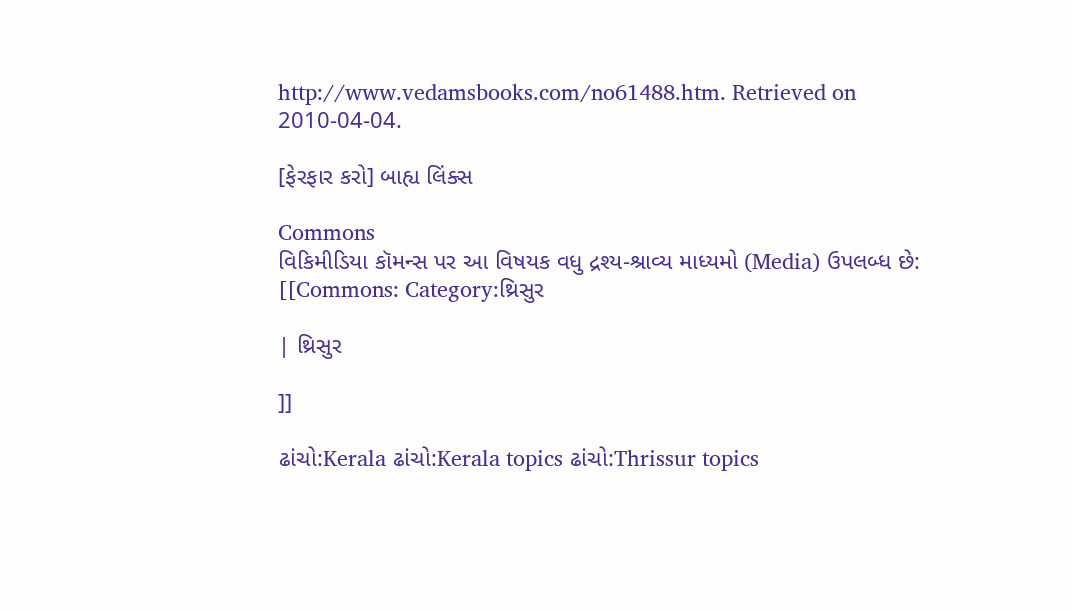http://www.vedamsbooks.com/no61488.htm. Retrieved on 2010-04-04.

[ફેરફાર કરો] બાહ્ય લિંક્સ

Commons
વિકિમીડિયા કૉમન્સ પર આ વિષયક વધુ દ્રશ્ય-શ્રાવ્ય માધ્યમો (Media) ઉપલબ્ધ છે:
[[Commons: Category:થ્રિસુર

| થ્રિસુર

]]

ઢાંચો:Kerala ઢાંચો:Kerala topics ઢાંચો:Thrissur topics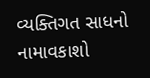વ્યક્તિગત સાધનો
નામાવકાશો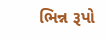ભિન્ન રૂપો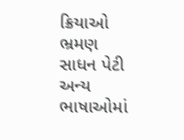ક્રિયાઓ
ભ્રમણ
સાધન પેટી
અન્ય ભાષાઓમાં